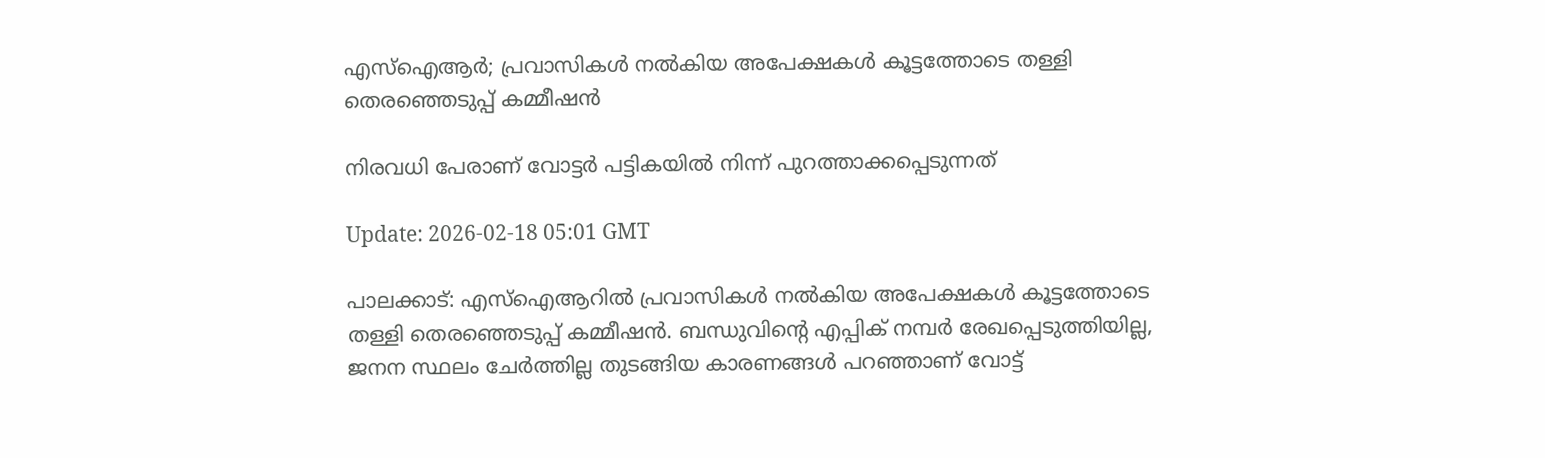എസ്ഐആർ; പ്രവാസികൾ നൽകിയ അപേക്ഷകൾ കൂട്ടത്തോടെ തള്ളി തെരഞ്ഞെടുപ്പ് കമ്മീഷൻ

നിരവധി പേരാണ് വോട്ടർ പട്ടികയിൽ നിന്ന് പുറത്താക്കപ്പെടുന്നത്

Update: 2026-02-18 05:01 GMT

പാലക്കാട്: എസ്ഐആറിൽ പ്രവാസികൾ നൽകിയ അപേക്ഷകൾ കൂട്ടത്തോടെ തള്ളി തെരഞ്ഞെടുപ്പ് കമ്മീഷൻ. ബന്ധുവിന്റെ എപ്പിക് നമ്പർ രേഖപ്പെടുത്തിയില്ല, ജനന സ്ഥലം ചേർത്തില്ല തുടങ്ങിയ കാരണങ്ങൾ പറഞ്ഞാണ് വോട്ട്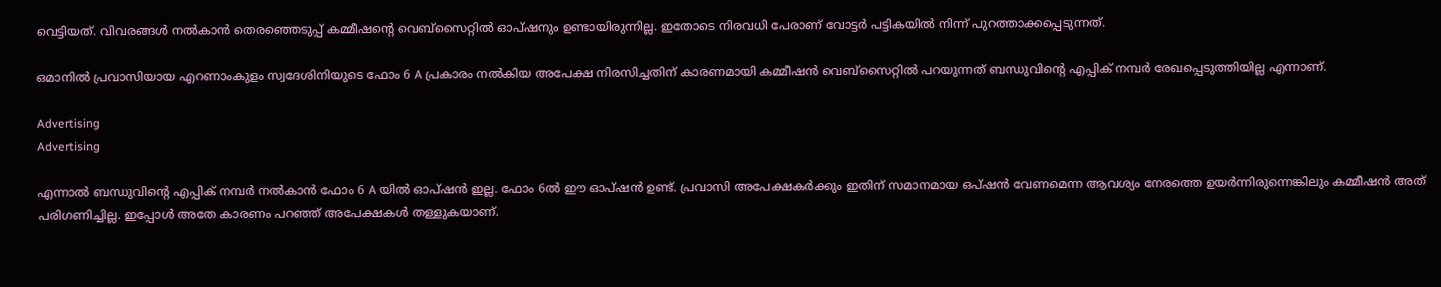വെട്ടിയത്. വിവരങ്ങൾ നൽകാൻ തെരഞ്ഞെടുപ്പ് കമ്മീഷന്റെ വെബ്സൈറ്റിൽ ഓപ്ഷനും ഉണ്ടായിരുന്നില്ല. ഇതോടെ നിരവധി പേരാണ് വോട്ടർ പട്ടികയിൽ നിന്ന് പുറത്താക്കപ്പെടുന്നത്.

ഒമാനിൽ പ്രവാസിയായ എറണാംകുളം സ്വദേശിനിയുടെ ഫോം 6 A പ്രകാരം നൽകിയ അപേക്ഷ നിരസിച്ചതിന് കാരണമായി കമ്മീഷൻ വെബ്സൈറ്റിൽ പറയുന്നത് ബന്ധുവിൻ്റെ എപ്പിക് നമ്പർ രേഖപ്പെടുത്തിയില്ല എന്നാണ്.

Advertising
Advertising

എന്നാൽ ബന്ധുവിൻ്റെ എപ്പിക് നമ്പർ നൽകാൻ ഫോം 6 A യിൽ ഓപ്ഷൻ ഇല്ല. ഫോം 6ൽ ഈ ഓപ്ഷൻ ഉണ്ട്. പ്രവാസി അപേക്ഷകർക്കും ഇതിന് സമാനമായ ഒപ്ഷൻ വേണമെന്ന ആവശ്യം നേരത്തെ ഉയർന്നിരുന്നെങ്കിലും കമ്മീഷൻ അത് പരിഗണിച്ചില്ല. ഇപ്പോൾ അതേ കാരണം പറഞ്ഞ് അപേക്ഷകൾ തള്ളുകയാണ്.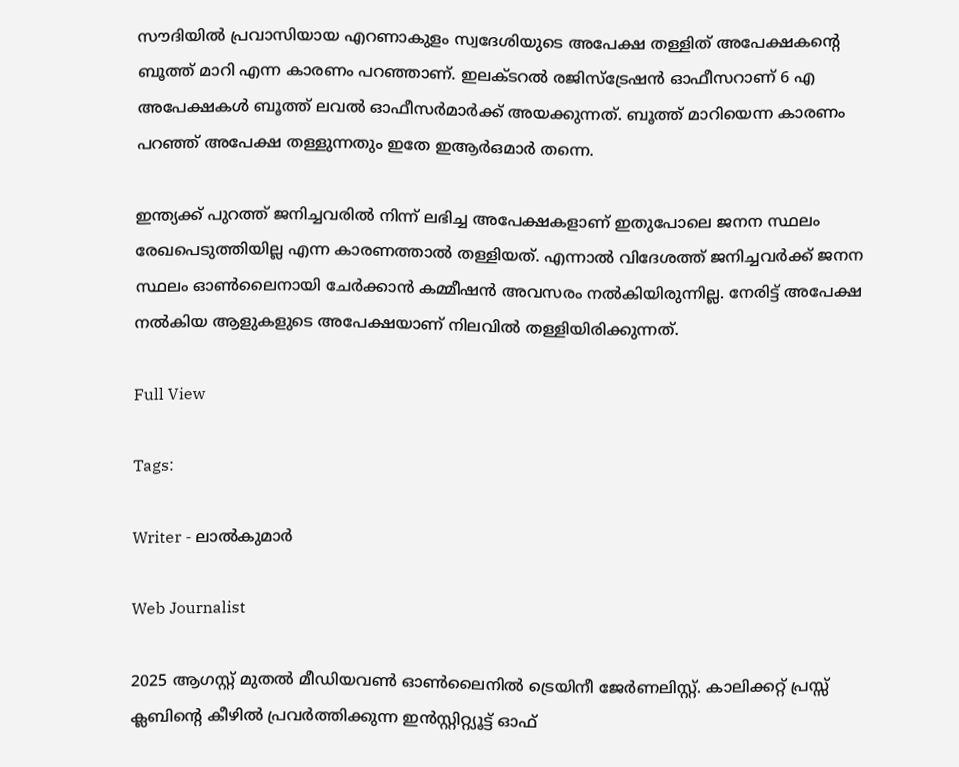സൗദിയിൽ പ്രവാസിയായ എറണാകുളം സ്വദേശിയുടെ അപേക്ഷ തള്ളിത് അപേക്ഷകന്റെ ബൂത്ത് മാറി എന്ന കാരണം പറഞ്ഞാണ്. ഇലക്ടറൽ രജിസ്ട്രേഷൻ ഓഫീസറാണ് 6 എ അപേക്ഷകൾ ബൂത്ത് ലവൽ ഓഫീസർമാർക്ക് അയക്കുന്നത്. ബൂത്ത് മാറിയെന്ന കാരണം പറഞ്ഞ് അപേക്ഷ തള്ളുന്നതും ഇതേ ഇആർഒമാർ തന്നെ.

ഇന്ത്യക്ക് പുറത്ത് ജനിച്ചവരിൽ നിന്ന് ലഭിച്ച അപേക്ഷകളാണ് ഇതുപോലെ ജനന സ്ഥലം രേഖപെടുത്തിയില്ല എന്ന കാരണത്താൽ തള്ളിയത്. എന്നാൽ വിദേശത്ത് ജനിച്ചവർക്ക് ജനന സ്ഥലം ഓൺലൈനായി ചേർക്കാൻ കമ്മീഷൻ അവസരം നൽകിയിരുന്നില്ല. നേരിട്ട് അപേക്ഷ നൽകിയ ആളുകളുടെ അപേക്ഷയാണ് നിലവിൽ തള്ളിയിരിക്കുന്നത്.

Full View

Tags:

Writer - ലാൽകുമാർ

Web Journalist

2025 ആഗസ്റ്റ് മുതൽ മീഡിയവൺ ഓൺലൈനിൽ ട്രെയിനീ ജേർണലിസ്റ്റ്. കാലിക്കറ്റ് പ്രസ്സ് ക്ലബിന്റെ കീഴില്‍ പ്രവര്‍ത്തിക്കുന്ന ഇന്‍സ്റ്റിറ്റ്യൂട്ട് ഓഫ്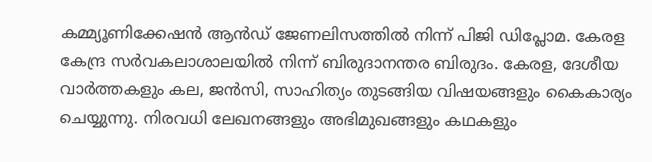കമ്മ്യൂണിക്കേഷന്‍ ആന്‍ഡ് ജേണലിസത്തിൽ നിന്ന് പിജി ഡിപ്ലോമ. കേരള കേന്ദ്ര സർവകലാശാലയിൽ നിന്ന് ബിരുദാനന്തര ബിരുദം. കേരള, ദേശീയ വാർത്തകളും കല, ജൻസി, സാഹിത്യം തുടങ്ങിയ വിഷയങ്ങളും കൈകാര്യം ചെയ്യുന്നു. നിരവധി ലേഖനങ്ങളും അഭിമുഖങ്ങളും കഥകളും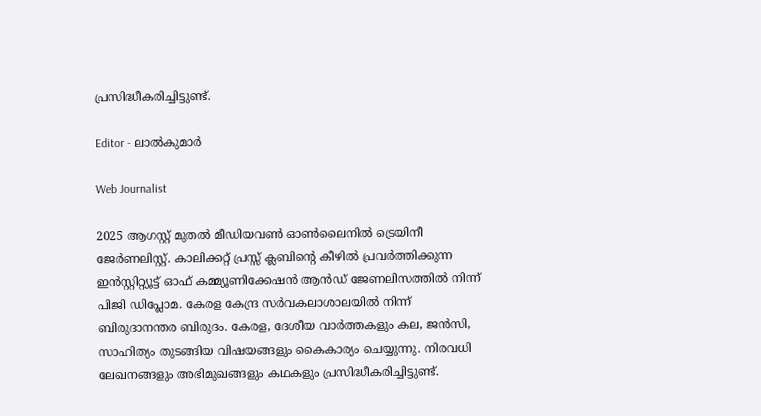പ്രസിദ്ധീകരിച്ചിട്ടുണ്ട്.

Editor - ലാൽകുമാർ

Web Journalist

2025 ആഗസ്റ്റ് മുതൽ മീഡിയവൺ ഓൺലൈനിൽ ട്രെയിനീ ജേർണലിസ്റ്റ്. കാലിക്കറ്റ് പ്രസ്സ് ക്ലബിന്റെ കീഴില്‍ പ്രവര്‍ത്തിക്കുന്ന ഇന്‍സ്റ്റിറ്റ്യൂട്ട് ഓഫ് കമ്മ്യൂണിക്കേഷന്‍ ആന്‍ഡ് ജേണലിസത്തിൽ നിന്ന് പിജി ഡിപ്ലോമ. കേരള കേന്ദ്ര സർവകലാശാലയിൽ നിന്ന് ബിരുദാനന്തര ബിരുദം. കേരള, ദേശീയ വാർത്തകളും കല, ജൻസി, സാഹിത്യം തുടങ്ങിയ വിഷയങ്ങളും കൈകാര്യം ചെയ്യുന്നു. നിരവധി ലേഖനങ്ങളും അഭിമുഖങ്ങളും കഥകളും പ്രസിദ്ധീകരിച്ചിട്ടുണ്ട്.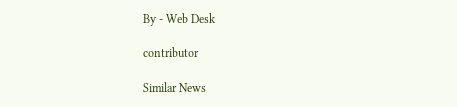By - Web Desk

contributor

Similar News